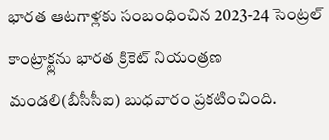భారత ఆటగాళ్లకు సంబంధించిన 2023-24 సెంట్రల్ కాంట్రాక్ట్లను భారత క్రికెట్ నియంత్రణ మండలి(బీసీసీఐ) బుధవారం ప్రకటించింది.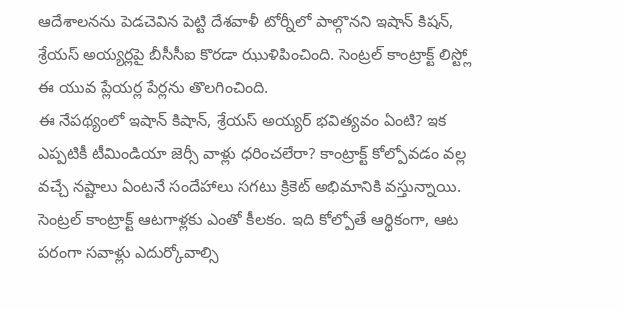ఆదేశాలనను పెడచెవిన పెట్టి దేశవాళీ టోర్నీలో పాల్గొనని ఇషాన్ కిషన్, శ్రేయస్ అయ్యర్లపై బీసీసీఐ కొరడా ఝుళిపించింది. సెంట్రల్ కాంట్రాక్ట్ లిస్ట్లో ఈ యువ ప్లేయర్ల పేర్లను తొలగించింది.
ఈ నేపథ్యంలో ఇషాన్ కిషాన్, శ్రేయస్ అయ్యర్ భవిత్యవం ఏంటి? ఇక ఎప్పటికీ టీమిండియా జెర్సీ వాళ్లు ధరించలేరా? కాంట్రాక్ట్ కోల్పోవడం వల్ల వచ్చే నష్టాలు ఏంటనే సందేహాలు సగటు క్రికెట్ అభిమానికి వస్తున్నాయి. సెంట్రల్ కాంట్రాక్ట్ ఆటగాళ్లకు ఎంతో కీలకం. ఇది కోల్పోతే ఆర్థికంగా, ఆట పరంగా సవాళ్లు ఎదుర్కోవాల్సి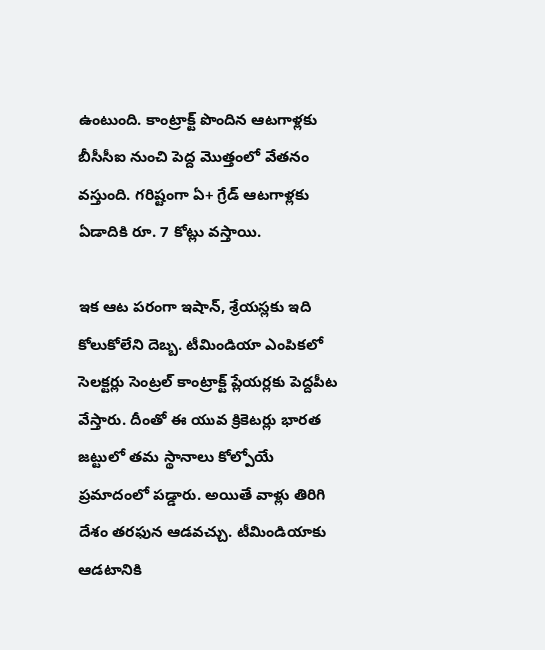ఉంటుంది. కాంట్రాక్ట్ పొందిన ఆటగాళ్లకు బీసీసీఐ నుంచి పెద్ద మొత్తంలో వేతనం వస్తుంది. గరిష్టంగా ఏ+ గ్రేడ్ ఆటగాళ్లకు ఏడాదికి రూ. 7 కోట్లు వస్తాయి.

ఇక ఆట పరంగా ఇషాన్, శ్రేయస్లకు ఇది కోలుకోలేని దెబ్బ. టీమిండియా ఎంపికలో సెలక్టర్లు సెంట్రల్ కాంట్రాక్ట్ ప్లేయర్లకు పెద్దపీట వేస్తారు. దీంతో ఈ యువ క్రికెటర్లు భారత జట్టులో తమ స్థానాలు కోల్పోయే ప్రమాదంలో పడ్డారు. అయితే వాళ్లు తిరిగి దేశం తరఫున ఆడవచ్చు. టీమిండియాకు ఆడటానికి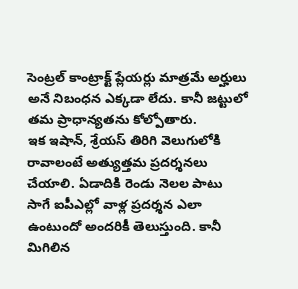సెంట్రల్ కాంట్రాక్ట్ ప్లేయర్లు మాత్రమే అర్హులు అనే నిబంధన ఎక్కడా లేదు. కానీ జట్టులో తమ ప్రాధాన్యతను కోల్పోతారు.
ఇక ఇషాన్, శ్రేయస్ తిరిగి వెలుగులోకి రావాలంటే అత్యుత్తమ ప్రదర్శనలు చేయాలి. ఏడాదికి రెండు నెలల పాటు సాగే ఐపీఎల్లో వాళ్ల ప్రదర్శన ఎలా ఉంటుందో అందరికీ తెలుస్తుంది. కానీ మిగిలిన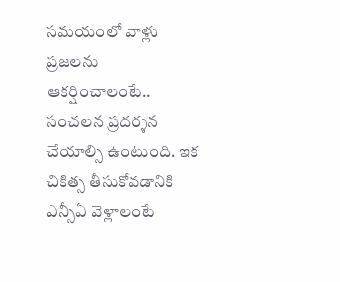సమయంలో వాళ్లు ప్రజలను ఆకర్షించాలంటే.. సంచలన ప్రదర్శన చేయాల్సి ఉంటుంది. ఇక చికిత్స తీసుకోవడానికి ఎన్సీఏ వెళ్లాలంటే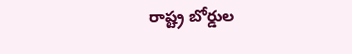రాష్ట్ర బోర్డుల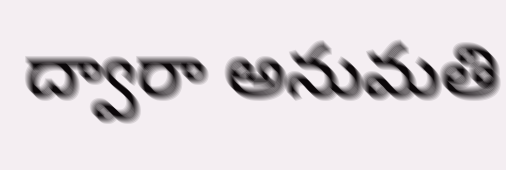ద్వారా అనుమతి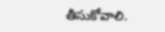తీసుకోవాలి.